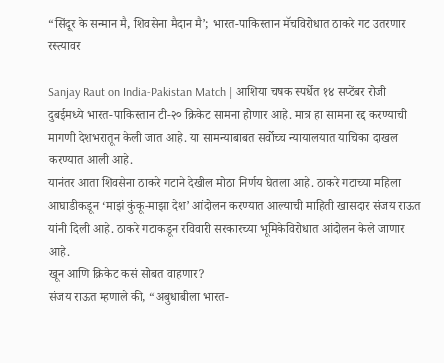“सिंदूर के सन्मान मै, शिवसेना मैदान मै’; भारत-पाकिस्तान मॅचविरोधात ठाकरे गट उतरणार रस्त्यावर

Sanjay Raut on India-Pakistan Match | आशिया चषक स्पर्धेत १४ सप्टेंबर रोजी दुबईमध्ये भारत-पाकिस्तान टी-२० क्रिकेट सामना होणार आहे. मात्र हा सामना रद्द करण्याची मागणी देशभरातून केली जात आहे. या सामन्याबाबत सर्वोच्च न्यायालयात याचिका दाखल करण्यात आली आहे.
यानंतर आता शिवसेना ठाकरे गटाने देखील मोठा निर्णय घेतला आहे. ठाकरे गटाच्या महिला आघाडीकडून ‘माझं कुंकू-माझा देश’ आंदोलन करण्यात आल्याची माहिती खासदार संजय राऊत यांनी दिली आहे. ठाकरे गटाकडून रविवारी सरकारच्या भूमिकेविरोधात आंदोलन केले जाणार आहे.
खून आणि क्रिकेट कसं सोबत वाहणार?
संजय राऊत म्हणाले की, “अबुधाबीला भारत-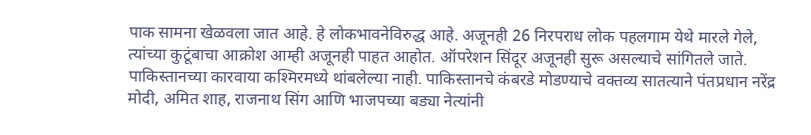पाक सामना खेळवला जात आहे. हे लोकभावनेविरुद्ध आहे. अजूनही 26 निरपराध लोक पहलगाम येथे मारले गेले, त्यांच्या कुटूंबाचा आक्रोश आम्ही अजूनही पाहत आहोत. ऑपरेशन सिंदूर अजूनही सुरू असल्याचे सांगितले जाते. पाकिस्तानच्या कारवाया कश्मिरमध्ये थांबलेल्या नाही. पाकिस्तानचे कंबरडे मोडण्याचे वक्तव्य सातत्याने पंतप्रधान नरेंद्र मोदी, अमित शाह, राजनाथ सिंग आणि भाजपच्या बड्या नेत्यांनी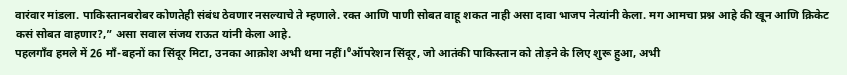वारंवार मांडला. पाकिस्तानबरोबर कोणतेही संबंध ठेवणार नसल्याचे ते म्हणाले. रक्त आणि पाणी सोबत वाहू शकत नाही असा दावा भाजप नेत्यांनी केला. मग आमचा प्रश्न आहे की खून आणि क्रिकेट कसं सोबत वाहणार?,” असा सवाल संजय राऊत यांनी केला आहे.
पहलगाँव हमले में 26 माँ-बहनों का सिंदूर मिटा, उनका आक्रोश अभी थमा नहीं।⁰ऑपरेशन सिंदूर, जो आतंकी पाकिस्तान को तोड़ने के लिए शुरू हुआ, अभी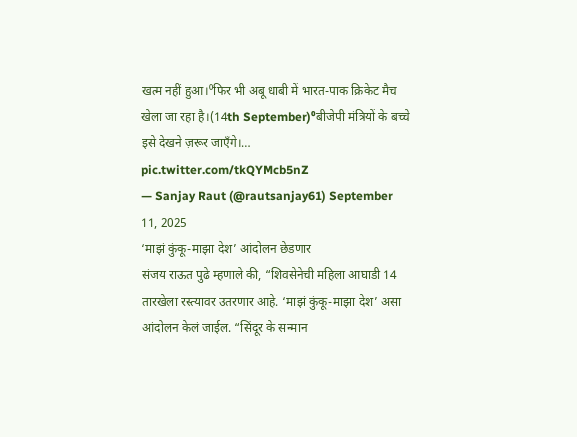खत्म नहीं हुआ।⁰फिर भी अबू धाबी में भारत-पाक क्रिकेट मैच खेला जा रहा है।(14th September)⁰बीजेपी मंत्रियों के बच्चे इसे देखने ज़रूर जाएँगे।… pic.twitter.com/tkQYMcb5nZ
— Sanjay Raut (@rautsanjay61) September 11, 2025
‘माझं कुंकू-माझा देश’ आंदोलन छेडणार
संजय राऊत पुढे म्हणाले की, “शिवसेनेची महिला आघाडी 14 तारखेला रस्त्यावर उतरणार आहे. ‘माझं कुंकू-माझा देश’ असा आंदोलन केलं जाईल. “सिंदूर के सन्मान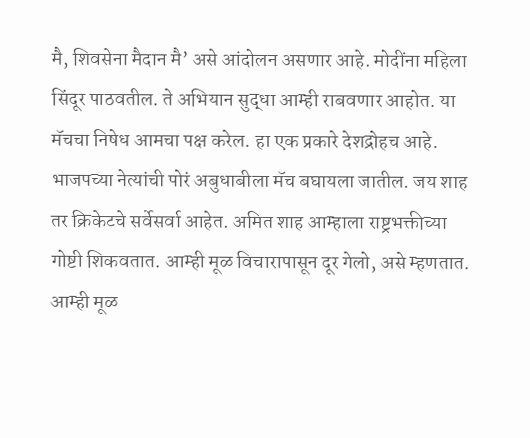मै, शिवसेना मैदान मै’ असे आंदोलन असणार आहे. मोदींना महिला सिंदूर पाठवतील. ते अभियान सुद्धा आम्ही राबवणार आहोत. या मॅचचा निषेध आमचा पक्ष करेल. हा एक प्रकारे देशद्रोहच आहे. भाजपच्या नेत्यांची पोरं अबुधाबीला मॅच बघायला जातील. जय शाह तर क्रिकेटचे सर्वेसर्वा आहेत. अमित शाह आम्हाला राष्ट्रभक्तीच्या गोष्टी शिकवतात. आम्ही मूळ विचारापासून दूर गेलो, असे म्हणतात. आम्ही मूळ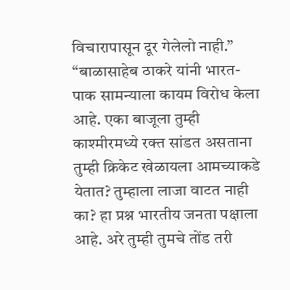विचारापासून दूर गेलेलो नाही.”
“बाळासाहेब ठाकरे यांनी भारत-पाक सामन्याला कायम विरोध केला आहे. एका बाजूला तुम्ही काश्मीरमध्ये रक्त सांडत असताना तुम्ही क्रिकेट खेळायला आमच्याकडे येतात? तुम्हाला लाजा वाटत नाही का? हा प्रश्न भारतीय जनता पक्षाला आहे. अरे तुम्ही तुमचे तोंड तरी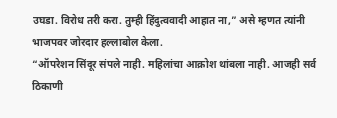उघडा. विरोध तरी करा. तुम्ही हिंदुत्ववादी आहात ना,” असे म्हणत त्यांनी भाजपवर जोरदार हल्लाबोल केला.
“ऑपरेशन सिंदूर संपले नाही. महिलांचा आक्रोश थांबला नाही. आजही सर्व ठिकाणी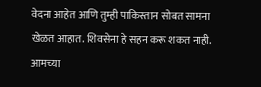वेदना आहेत आणि तुम्ही पाकिस्तान सोबत सामना खेळत आहात. शिवसेना हे सहन करू शकत नाही. आमच्या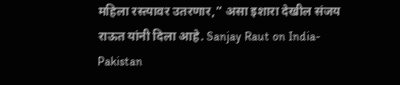महिला रस्त्यावर उतरणार,” असा इशारा देखील संजय राऊत यांनी दिला आहे. Sanjay Raut on India-Pakistan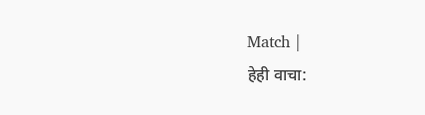Match |
हेही वाचा: